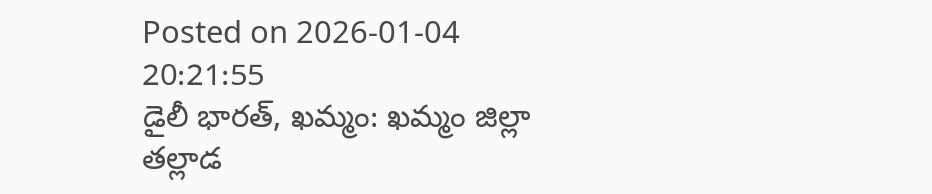Posted on 2026-01-04 20:21:55
డైలీ భారత్, ఖమ్మం: ఖమ్మం జిల్లా తల్లాడ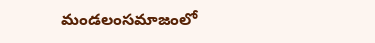మండలంసమాజంలో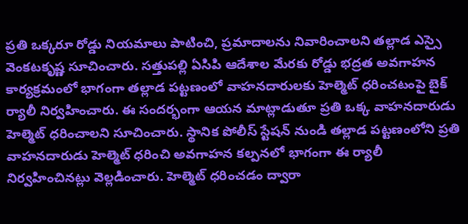ప్రతి ఒక్కరూ రోడ్డు నియమాలు పాటించి, ప్రమాదాలను నివారించాలని తల్లాడ ఎస్సై వెంకటకృష్ణ సూచించారు. సత్తుపల్లి ఏసిపి ఆదేశాల మేరకు రోడ్డు భద్రత అవగాహన కార్యక్రమంలో భాగంగా తల్లాడ పట్టణంలో వాహనదారులకు హెల్మెట్ ధరించటంపై బైక్ ర్యాలీ నిర్వహించారు. ఈ సందర్భంగా ఆయన మాట్లాడుతూ ప్రతి ఒక్క వాహనదారుడు హెల్మెట్ ధరించాలని సూచించారు. స్థానిక పోలీస్ స్టేషన్ నుండి తల్లాడ పట్టణంలోని ప్రతి వాహనదారుడు హెల్మెట్ ధరించి అవగాహన కల్పనలో భాగంగా ఈ ర్యాలీ నిర్వహించినట్లు వెల్లడించారు. హెల్మెట్ ధరించడం ద్వారా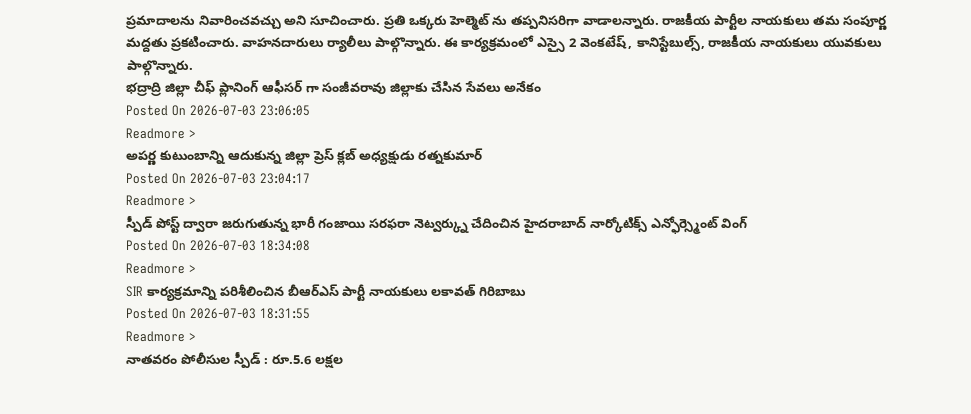ప్రమాదాలను నివారించవచ్చు అని సూచించారు. ప్రతి ఒక్కరు హెల్మెట్ ను తప్పనిసరిగా వాడాలన్నారు. రాజకీయ పార్టీల నాయకులు తమ సంపూర్ణ మద్దతు ప్రకటించారు. వాహనదారులు ర్యాలీలు పాల్గొన్నారు. ఈ కార్యక్రమంలో ఎస్సై 2 వెంకటేష్, కానిస్టేబుల్స్, రాజకీయ నాయకులు యువకులు పాల్గొన్నారు.
భద్రాద్రి జిల్లా చీఫ్ ప్లానింగ్ ఆఫీసర్ గా సంజీవరావు జిల్లాకు చేసిన సేవలు అనేకం
Posted On 2026-07-03 23:06:05
Readmore >
అపర్ణ కుటుంబాన్ని ఆదుకున్న జిల్లా ప్రెస్ క్లబ్ అధ్యక్షుడు రత్నకుమార్
Posted On 2026-07-03 23:04:17
Readmore >
స్పీడ్ పోస్ట్ ద్వారా జరుగుతున్న భారీ గంజాయి సరఫరా నెట్వర్క్ను చేదించిన హైదరాబాద్ నార్కోటిక్స్ ఎన్ఫోర్స్మెంట్ వింగ్
Posted On 2026-07-03 18:34:08
Readmore >
SIR కార్యక్రమాన్ని పరిశీలించిన బీఆర్ఎస్ పార్టీ నాయకులు లకావత్ గిరిబాబు
Posted On 2026-07-03 18:31:55
Readmore >
నాతవరం పోలీసుల స్పీడ్ : రూ.5.6 లక్షల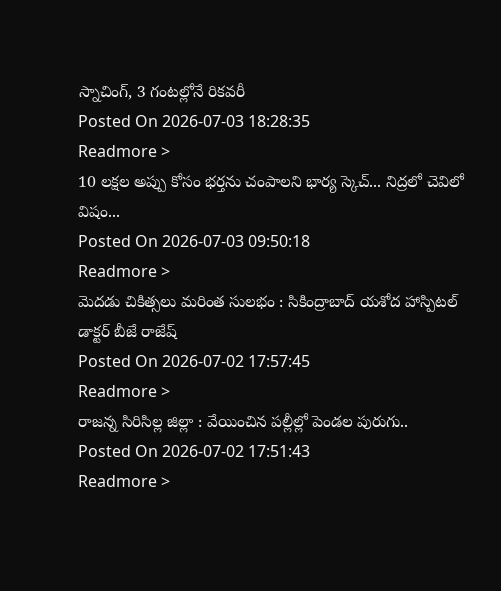స్నాచింగ్, 3 గంటల్లోనే రికవరీ
Posted On 2026-07-03 18:28:35
Readmore >
10 లక్షల అప్పు కోసం భర్తను చంపాలని భార్య స్కెచ్... నిద్రలో చెవిలో విషం...
Posted On 2026-07-03 09:50:18
Readmore >
మెదడు చికిత్సలు మరింత సులభం : సికింద్రాబాద్ యశోద హాస్పిటల్ డాక్టర్ బీజే రాజేష్
Posted On 2026-07-02 17:57:45
Readmore >
రాజన్న సిరిసిల్ల జిల్లా : వేయించిన పల్లీల్లో పెండల పురుగు..
Posted On 2026-07-02 17:51:43
Readmore >